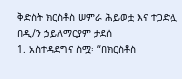ቅድስት ክርስቶስ ሠምራ ሕይወቷ እና ተጋድሏ
በዲ/ን ኃይለማርያም ታደሰ
1. አስተዳደግና ስሟ፡ “በክርስቶስ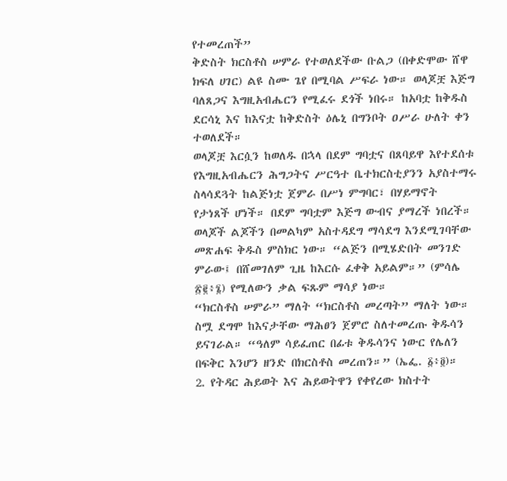የተመረጠች”
ቅድስት ክርስቶስ ሠምራ የተወለደችው ቡልጋ (በቀድሞው ሸዋ ክፍለ ሀገር) ልዩ ስሙ ጌየ በሚባል ሥፍራ ነው። ወላጆቿ እጅግ ባለጸጋና እግዚአብሔርን የሚፈሩ ደጎች ነበሩ። ከአባቷ ከቅዱስ ደርሳኒ እና ከእናቷ ከቅድስት ዕሌኒ በግንቦት ዐሥራ ሁለት ቀን ተወለደች።
ወላጆቿ እርሷን ከወለዱ በኋላ በደም ግባቷና በጸባይዋ እየተደሰቱ የእግዚአብሔርን ሕግጋትና ሥርዓተ ቤተክርስቲያንን አያስተማሩ ስላሳደጓት ከልጅነቷ ጀምራ በሥነ ምግባር፣ በሃይማኖት የታነጸች ሆነች። በደም ግባቷም እጅግ ውብና ያማረች ነበረች። ወላጆች ልጆችን በመልካም አስተዳደግ ማሳደግ እንደሚገባቸው መጽሐፍ ቅዱስ ምስክር ነው። “ልጅን በሚሄድበት መንገድ ምራው፤ በሸመገለም ጊዜ ከእርሱ ፈቀቅ አይልም።” (ምሳሌ ፳፪፥፮) የሚለውን ቃል ፍጹም ማሳያ ነው።
“ክርስቶስ ሠምራ” ማለት “ክርስቶስ መረጣት” ማለት ነው። ስሟ ደግሞ ከእናታቸው ማሕፀን ጀምሮ ስለተመረጡ ቅዱሳን ይናገራል። “ዓለም ሳይፈጠር በፊቱ ቅዱሳንና ነውር የሌለን በፍቅር እንሆን ዘንድ በክርስቶስ መረጠን።” (ኤፌ. ፩፥፬)።
2. የትዳር ሕይወት እና ሕይወትዋን የቀየረው ክስተት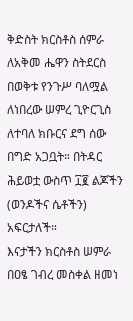ቅድስት ክርስቶስ ሰምራ ለአቅመ ሔዋን ስትደርስ በወቅቱ የንጉሥ ባለሟል ለነበረው ሠምረ ጊዮርጊስ ለተባለ ክቡርና ደግ ሰው በግድ አጋቧት። በትዳር ሕይወቷ ውስጥ ፲፪ ልጆችን (ወንዶችና ሴቶችን) አፍርታለች።
እናታችን ክርስቶስ ሠምራ በዐፄ ገብረ መስቀል ዘመነ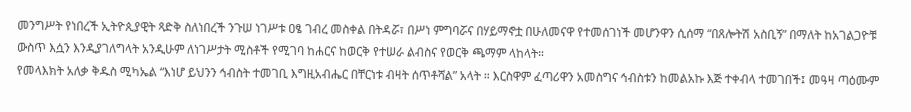መንግሥት የነበረች ኢትዮጲያዊት ጻድቅ ስለነበረች ንጉሠ ነገሥቱ ዐፄ ገብረ መስቀል በትዳሯ፣ በሥነ ምግባሯና በሃይማኖቷ በሁለመናዋ የተመሰገነች መሆንዋን ሲሰማ “በጸሎትሽ አስቢኝ” በማለት ከአገልጋዮቹ ውስጥ እሷን እንዲያገለግላት አንዲሁም ለነገሥታት ሚስቶች የሚገባ ከሐርና ከወርቅ የተሠራ ልብስና የወርቅ ጫማም ላከላት።
የመላእክት አለቃ ቅዱስ ሚካኤል “እነሆ ይህንን ኅብስት ተመገቢ እግዚአብሔር በቸርነቱ ብዛት ሰጥቶሻል” አላት ። እርስዋም ፈጣሪዋን አመስግና ኅብስቱን ከመልአኩ እጅ ተቀብላ ተመገበች፤ መዓዛ ጣዕሙም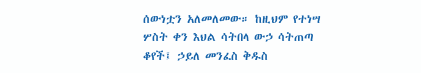ሰውነቷን አለመለመው። ከዚህም የተነሣ ሦስት ቀን እህል ሳትበላ ውኃ ሳትጠጣ ቆየች፤ ኃይለ መንፈስ ቅዱስ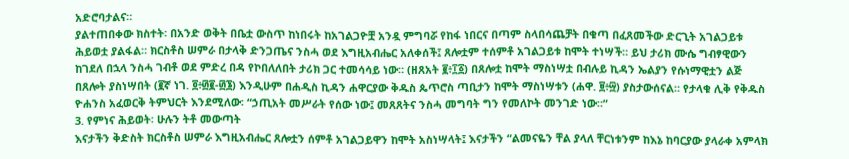አድሮባታልና።
ያልተጠበቀው ክስተት፡ በአንድ ወቅት በቤቷ ውስጥ ከነበሩት ከአገልጋዮቿ አንዷ ምግባሯ የከፋ ነበርና በጣም ስላበሳጨቻት በቁጣ በፈጸመችው ድርጊት አገልጋይቱ ሕይወቷ ያልፋል። ክርስቶስ ሠምራ በታላቅ ድንጋጤና ንስሓ ወደ እግዚአብሔር አለቀሰች፤ ጸሎቷም ተሰምቶ አገልጋይቱ ከሞት ተነሣች። ይህ ታሪክ ሙሴ ግብፃዊውን ከገደለ በኋላ ንስሓ ገብቶ ወደ ምድረ በዳ የኮበለለበት ታሪክ ጋር ተመሳሳይ ነው። (ዘጸአት ፪፥፲፩) በጸሎቷ ከሞት ማስነሣቷ በብሉይ ኪዳን ኤልያን የሱነማዊቷን ልጅ በጸሎት ያስነሣበት (፪ኛ ነገ. ፬፥፴፪-፴፮) እንዲሁም በሐዲስ ኪዳን ሐዋርያው ቅዱስ ጴጥሮስ ጣቢታን ከሞት ማስነሣቱን (ሐዋ. ፱፥፵) ያስታውሰናል። የታላቁ ሊቅ የቅዱስ ዮሐንስ አፈወርቅ ትምህርት እንደሚለው፡ “ኃጢአት መሥራት የሰው ነው፤ መጸጸትና ንስሓ መግባት ግን የመለኮት መንገድ ነው።”
3. የምነና ሕይወት፡ ሁሉን ትቶ መውጣት
እናታችን ቅድስት ክርስቶስ ሠምራ እግዚአብሔር ጸሎቷን ሰምቶ አገልጋይዋን ከሞት አስነሣላት፤ እናታችን “ልመናዬን ቸል ያላለ ቸርነቱንም ከእኔ ከባርያው ያላራቀ አምላክ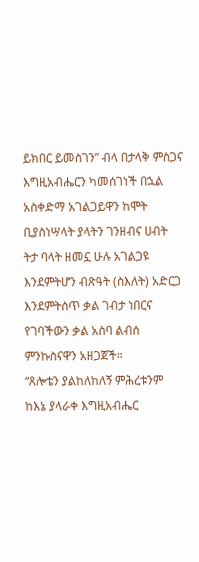ይክበር ይመስገን” ብላ በታላቅ ምስጋና እግዚአብሔርን ካመሰገነች በኋል አስቀድማ አገልጋይዋን ከሞት ቢያስነሣላት ያላትን ገንዘብና ሀብት ትታ ባላት ዘመኗ ሁሉ አገልጋዩ እንደምትሆን ብጽዓት (ስእለት) አድርጋ እንደምትሰጥ ቃል ገብታ ነበርና የገባችውን ቃል አስባ ልብሰ ምንኩስናዋን አዘጋጀች።
“ጸሎቴን ያልከለከለኝ ምሕረቱንም ከእኔ ያላራቀ እግዚአብሔር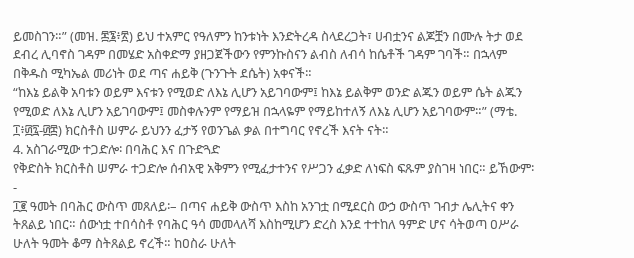ይመስገን።” (መዝ. ፷፮፥፳) ይህ ተአምር የዓለምን ከንቱነት እንድትረዳ ስላደረጋት፣ ሀብቷንና ልጆቿን በሙሉ ትታ ወደ ደብረ ሊባኖስ ገዳም በመሄድ አስቀድማ ያዘጋጀችውን የምንኩስናን ልብስ ለብሳ ከሴቶች ገዳም ገባች። በኋላም በቅዱስ ሚካኤል መሪነት ወደ ጣና ሐይቅ (ጉንጉት ደሴት) አቀናች።
“ከእኔ ይልቅ አባቱን ወይም እናቱን የሚወድ ለእኔ ሊሆን አይገባውም፤ ከእኔ ይልቅም ወንድ ልጁን ወይም ሴት ልጁን የሚወድ ለእኔ ሊሆን አይገባውም፤ መስቀሉንም የማይዝ በኋላዬም የማይከተለኝ ለእኔ ሊሆን አይገባውም።” (ማቴ. ፲፥፴፯-፴፰) ክርስቶስ ሠምራ ይህንን ፈታኝ የወንጌል ቃል በተግባር የኖረች እናት ናት።
4. አስገራሚው ተጋድሎ፡ በባሕር እና በጉድጓድ
የቅድስት ክርስቶስ ሠምራ ተጋድሎ ሰብአዊ አቅምን የሚፈታተንና የሥጋን ፈቃድ ለነፍስ ፍጹም ያስገዛ ነበር። ይኸውም፡-
፲፪ ዓመት በባሕር ውስጥ መጸለይ፡– በጣና ሐይቅ ውስጥ እስከ አንገቷ በሚደርስ ውኃ ውስጥ ገብታ ሌሊትና ቀን ትጸልይ ነበር። ሰውነቷ ተበሳስቶ የባሕር ዓሳ መመላለሻ እስከሚሆን ድረስ እንደ ተተከለ ዓምድ ሆና ሳትወጣ ዐሥራ ሁለት ዓመት ቆማ ስትጸልይ ኖረች። ከዐስራ ሁለት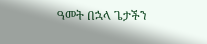ዓመት በኋላ ጌታችን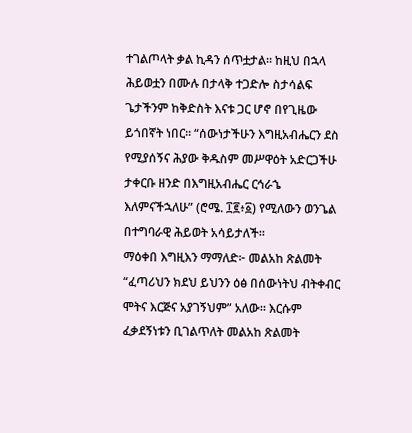ተገልጦላት ቃል ኪዳን ሰጥቷታል። ከዚህ በኋላ ሕይወቷን በሙሉ በታላቅ ተጋድሎ ስታሳልፍ ጌታችንም ከቅድስት እናቱ ጋር ሆኖ በየጊዜው ይጎበኛት ነበር። “ሰውነታችሁን እግዚአብሔርን ደስ የሚያሰኝና ሕያው ቅዱስም መሥዋዕት አድርጋችሁ ታቀርቡ ዘንድ በእግዚአብሔር ርኅራኄ እለምናችኋለሁ” (ሮሜ. ፲፪፥፩) የሚለውን ወንጌል በተግባራዊ ሕይወት አሳይታለች።
ማዕቀበ እግዚእን ማማለድ፦ መልአከ ጽልመት “ፈጣሪህን ክደህ ይህንን ዕፅ በሰውነትህ ብትቀብር ሞትና እርጅና አያገኝህም” አለው። እርሱም ፈቃደኝነቱን ቢገልጥለት መልአከ ጽልመት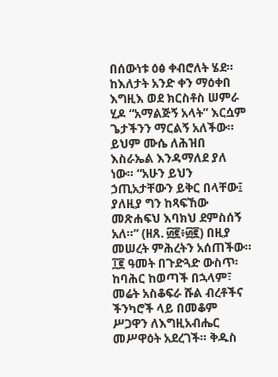በሰውነቱ ዕፅ ቀብሮለት ሄደ። ከእለታት አንድ ቀን ማዕቀበ እግዚእ ወደ ክርስቶስ ሠምራ ሂዶ “አማልጅኝ አላት” እርሷም ጌታችንን ማርልኝ አለችው። ይህም ሙሴ ለሕዝበ እስራኤል እንዳማለደ ያለ ነው። “አሁን ይህን ኃጢአታቸውን ይቅር በላቸው፤ ያለዚያ ግን ከጻፍኸው መጽሐፍህ እባክህ ደምስሰኝ አለ።” (ዘጸ. ፴፪፥፴፪) በዚያ መሠረት ምሕረትን አሰጠችው።
፲፪ ዓመት በጉድጓድ ውስጥ፡ ከባሕር ከወጣች በኋላም፣ መሬት አስቆፍራ ሹል ብረቶችና ችንካሮች ላይ በመቆም ሥጋዋን ለእግዚአብሔር መሥዋዕት አደረገች። ቅዱስ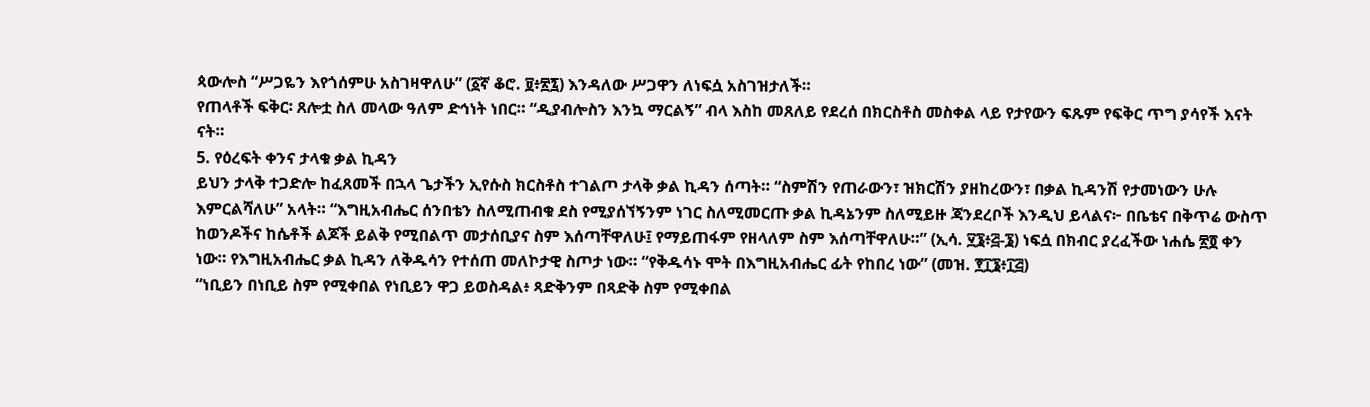ጳውሎስ “ሥጋዬን እየጎሰምሁ አስገዛዋለሁ” (፩ኛ ቆሮ. ፱፥፳፯) እንዳለው ሥጋዋን ለነፍሷ አስገዝታለች።
የጠላቶች ፍቅር፡ ጸሎቷ ስለ መላው ዓለም ድኅነት ነበር። “ዲያብሎስን እንኳ ማርልኝ” ብላ እስከ መጸለይ የደረሰ በክርስቶስ መስቀል ላይ የታየውን ፍጹም የፍቅር ጥግ ያሳየች እናት ናት።
5. የዕረፍት ቀንና ታላቁ ቃል ኪዳን
ይህን ታላቅ ተጋድሎ ከፈጸመች በኋላ ጌታችን ኢየሱስ ክርስቶስ ተገልጦ ታላቅ ቃል ኪዳን ሰጣት። “ስምሽን የጠራውን፣ ዝክርሽን ያዘከረውን፣ በቃል ኪዳንሽ የታመነውን ሁሉ እምርልሻለሁ” አላት። “እግዚአብሔር ሰንበቴን ስለሚጠብቁ ደስ የሚያሰኘኝንም ነገር ስለሚመርጡ ቃል ኪዳኔንም ስለሚይዙ ጃንደረቦች እንዲህ ይላልና፦ በቤቴና በቅጥሬ ውስጥ ከወንዶችና ከሴቶች ልጆች ይልቅ የሚበልጥ መታሰቢያና ስም እሰጣቸዋለሁ፤ የማይጠፋም የዘላለም ስም እሰጣቸዋለሁ።” (ኢሳ. ፶፮፥፭-፮) ነፍሷ በክብር ያረፈችው ነሐሴ ፳፬ ቀን ነው። የእግዚአብሔር ቃል ኪዳን ለቅዱሳን የተሰጠ መለኮታዊ ስጦታ ነው። “የቅዱሳኑ ሞት በእግዚአብሔር ፊት የከበረ ነው” (መዝ. ፻፲፮፥፲፭)
“ነቢይን በነቢይ ስም የሚቀበል የነቢይን ዋጋ ይወስዳል፥ ጻድቅንም በጻድቅ ስም የሚቀበል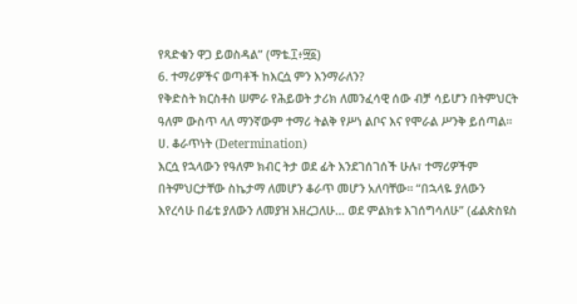የጻድቁን ዋጋ ይወስዳል” (ማቴ.፲፥፵፩)
6. ተማሪዎችና ወጣቶች ከእርሷ ምን እንማራለን?
የቅድስት ክርስቶስ ሠምራ የሕይወት ታሪክ ለመንፈሳዊ ሰው ብቻ ሳይሆን በትምህርት ዓለም ውስጥ ላለ ማንኛውም ተማሪ ትልቅ የሥነ ልቦና እና የሞራል ሥንቅ ይሰጣል።
ሀ. ቆራጥነት (Determination)
እርሷ የኋላውን የዓለም ክብር ትታ ወደ ፊት እንደገሰገሰች ሁሉ፣ ተማሪዎችም በትምህርታቸው ስኬታማ ለመሆን ቆራጥ መሆን አለባቸው። “በኋላዬ ያለውን እየረሳሁ በፊቴ ያለውን ለመያዝ እዘረጋለሁ… ወደ ምልክቱ እገሰግሳለሁ” (ፊልጵስዩስ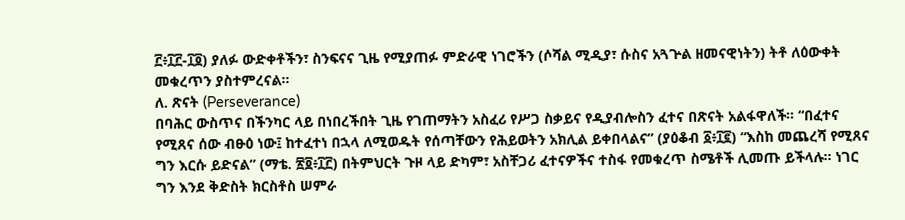፫፥፲፫-፲፬) ያለፉ ውድቀቶችን፣ ስንፍናና ጊዜ የሚያጠፉ ምድራዊ ነገሮችን (ሶሻል ሚዲያ፣ ሱስና አጓጕል ዘመናዊነትን) ትቶ ለዕውቀት መቁረጥን ያስተምረናል።
ለ. ጽናት (Perseverance)
በባሕር ውስጥና በችንካር ላይ በነበረችበት ጊዜ የገጠማትን አስፈሪ የሥጋ ስቃይና የዲያብሎስን ፈተና በጽናት አልፋዋለች። “በፈተና የሚጸና ሰው ብፁዕ ነው፤ ከተፈተነ በኋላ ለሚወዱት የሰጣቸውን የሕይወትን አክሊል ይቀበላልና” (ያዕቆብ ፩፥፲፪) “እስከ መጨረሻ የሚጸና ግን እርሱ ይድናል” (ማቴ. ፳፬፥፲፫) በትምህርት ጉዞ ላይ ድካም፣ አስቸጋሪ ፈተናዎችና ተስፋ የመቁረጥ ስሜቶች ሊመጡ ይችላሉ። ነገር ግን እንደ ቅድስት ክርስቶስ ሠምራ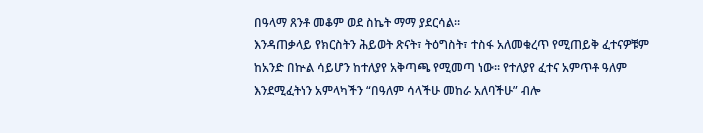በዓላማ ጸንቶ መቆም ወደ ስኬት ማማ ያደርሳል።
እንዳጠቃላይ የክርስትን ሕይወት ጽናት፣ ትዕግስት፣ ተስፋ አለመቁረጥ የሚጠይቅ ፈተናዎቹም ከአንድ በኵል ሳይሆን ከተለያየ አቅጣጫ የሚመጣ ነው። የተለያየ ፈተና አምጥቶ ዓለም እንደሚፈትነን አምላካችን “በዓለም ሳላችሁ መከራ አለባችሁ” ብሎ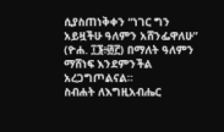ሲያስጠነቅቀን “ነገር ግን አይዟችሁ ዓለምን አሸንፌዋለሁ” (ዮሐ. ፲፮፥፴፫) በማለት ዓለምን ማሸነፍ እንደምንችል አረጋግጦልናል።
ስብሐት ለእግዚአብሔር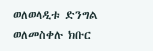ወለወላዲቱ ድንግል ወለመስቀሉ ክቡር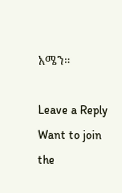አሜን።

Leave a Reply
Want to join the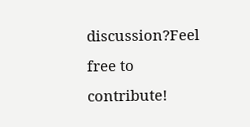discussion?Feel free to contribute!